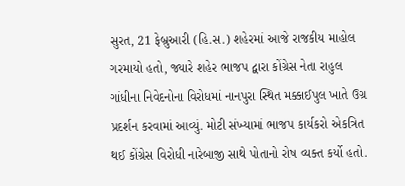સુરત, 21 ફેબ્રુઆરી (હિ.સ.) શહેરમાં આજે રાજકીય માહોલ ગરમાયો હતો, જ્યારે શહેર ભાજપ દ્વારા કોંગ્રેસ નેતા રાહુલ ગાંધીના નિવેદનોના વિરોધમાં નાનપુરા સ્થિત મક્કાઈપુલ ખાતે ઉગ્ર પ્રદર્શન કરવામાં આવ્યું. મોટી સંખ્યામાં ભાજપ કાર્યકરો એકત્રિત થઈ કોંગ્રેસ વિરોધી નારેબાજી સાથે પોતાનો રોષ વ્યક્ત કર્યો હતો.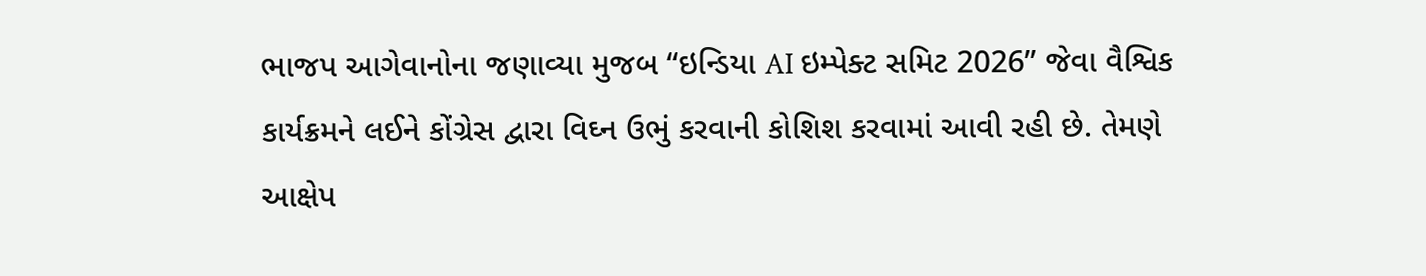ભાજપ આગેવાનોના જણાવ્યા મુજબ “ઇન્ડિયા AI ઇમ્પેક્ટ સમિટ 2026” જેવા વૈશ્વિક કાર્યક્રમને લઈને કોંગ્રેસ દ્વારા વિઘ્ન ઉભું કરવાની કોશિશ કરવામાં આવી રહી છે. તેમણે આક્ષેપ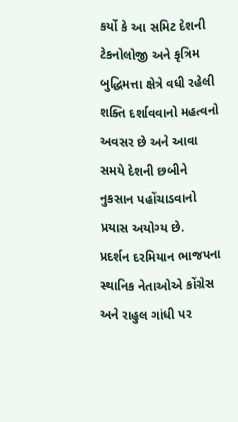કર્યો કે આ સમિટ દેશની ટેકનોલોજી અને કૃત્રિમ બુદ્ધિમત્તા ક્ષેત્રે વધી રહેલી શક્તિ દર્શાવવાનો મહત્વનો અવસર છે અને આવા સમયે દેશની છબીને નુકસાન પહોંચાડવાનો પ્રયાસ અયોગ્ય છે.
પ્રદર્શન દરમિયાન ભાજપના સ્થાનિક નેતાઓએ કોંગ્રેસ અને રાહુલ ગાંધી પર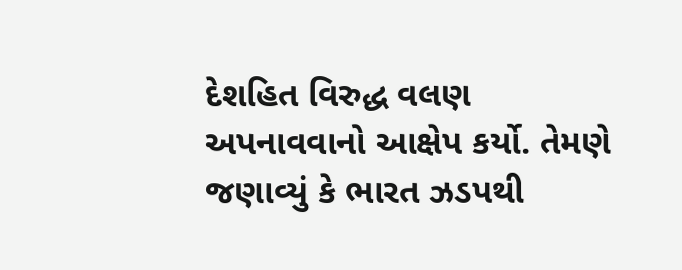દેશહિત વિરુદ્ધ વલણ અપનાવવાનો આક્ષેપ કર્યો. તેમણે જણાવ્યું કે ભારત ઝડપથી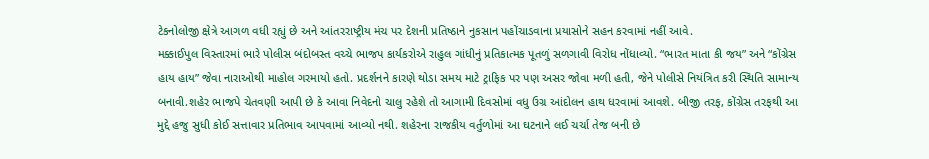ટેકનોલોજી ક્ષેત્રે આગળ વધી રહ્યું છે અને આંતરરાષ્ટ્રીય મંચ પર દેશની પ્રતિષ્ઠાને નુકસાન પહોંચાડવાના પ્રયાસોને સહન કરવામાં નહીં આવે.
મક્કાઈપુલ વિસ્તારમાં ભારે પોલીસ બંદોબસ્ત વચ્ચે ભાજપ કાર્યકરોએ રાહુલ ગાંધીનું પ્રતિકાત્મક પૂતળું સળગાવી વિરોધ નોંધાવ્યો. “ભારત માતા કી જય” અને “કોંગ્રેસ હાય હાય” જેવા નારાઓથી માહોલ ગરમાયો હતો. પ્રદર્શનને કારણે થોડા સમય માટે ટ્રાફિક પર પણ અસર જોવા મળી હતી, જેને પોલીસે નિયંત્રિત કરી સ્થિતિ સામાન્ય બનાવી.શહેર ભાજપે ચેતવણી આપી છે કે આવા નિવેદનો ચાલુ રહેશે તો આગામી દિવસોમાં વધુ ઉગ્ર આંદોલન હાથ ધરવામાં આવશે. બીજી તરફ, કોંગ્રેસ તરફથી આ મુદ્દે હજુ સુધી કોઈ સત્તાવાર પ્રતિભાવ આપવામાં આવ્યો નથી. શહેરના રાજકીય વર્તુળોમાં આ ઘટનાને લઈ ચર્ચા તેજ બની છે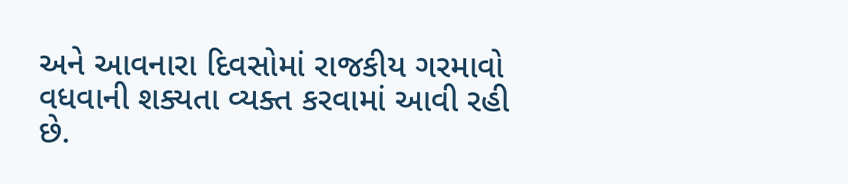અને આવનારા દિવસોમાં રાજકીય ગરમાવો વધવાની શક્યતા વ્યક્ત કરવામાં આવી રહી છે.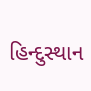હિન્દુસ્થાન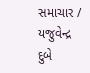સમાચાર / યજુવેન્દ્ર દુબે